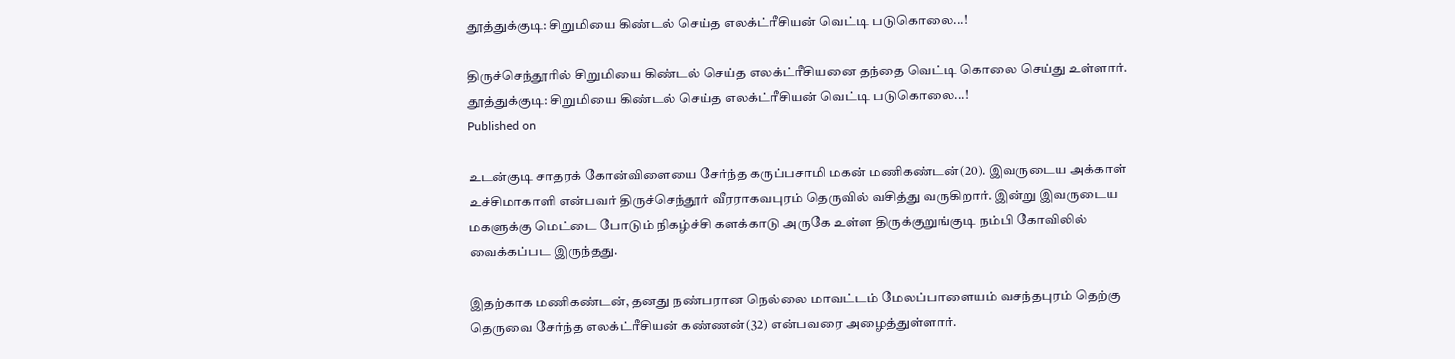தூத்துக்குடி: சிறுமியை கிண்டல் செய்த எலக்ட்ரீசியன் வெட்டி படுகொலை...!

திருச்செந்தூரில் சிறுமியை கிண்டல் செய்த எலக்ட்ரீசியனை தந்தை வெட்டி கொலை செய்து உள்ளார்.
தூத்துக்குடி: சிறுமியை கிண்டல் செய்த எலக்ட்ரீசியன் வெட்டி படுகொலை...!
Published on

உடன்குடி சாதரக் கோன்விளையை சேர்ந்த கருப்பசாமி மகன் மணிகண்டன்(20). இவருடைய அக்காள் உச்சிமாகாளி என்பவர் திருச்செந்தூர் வீரராகவபுரம் தெருவில் வசித்து வருகிறார். இன்று இவருடைய மகளுக்கு மெட்டை போடும் நிகழ்ச்சி களக்காடு அருகே உள்ள திருக்குறுங்குடி நம்பி கோவிலில் வைக்கப்பட இருந்தது.

இதற்காக மணிகண்டன், தனது நண்பரான நெல்லை மாவட்டம் மேலப்பாளையம் வசந்தபுரம் தெற்கு தெருவை சேர்ந்த எலக்ட்ரீசியன் கண்ணன்(32) என்பவரை அழைத்துள்ளார்.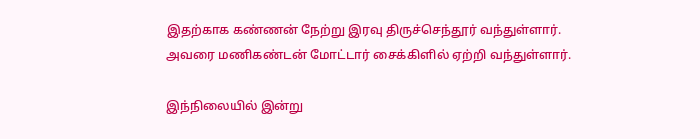இதற்காக கண்ணன் நேற்று இரவு திருச்செந்தூர் வந்துள்ளார். அவரை மணிகண்டன் மோட்டார் சைக்கிளில் ஏற்றி வந்துள்ளார்.

இந்நிலையில் இன்று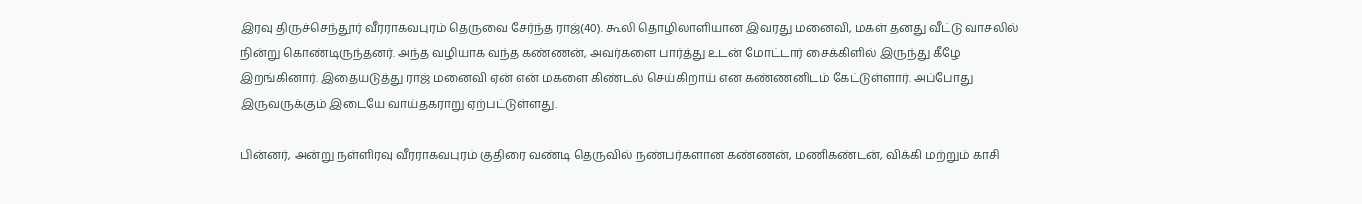இரவு திருச்செந்தூர் வீரராகவபுரம் தெருவை சேர்ந்த ராஜ்(40). கூலி தொழிலாளியான இவரது மனைவி, மகள் தனது வீட்டு வாசலில் நின்று கொண்டிருந்தனர். அந்த வழியாக வந்த கண்ணன், அவர்களை பார்த்து உடன் மோட்டார் சைக்கிளில் இருந்து கீழே இறங்கினார். இதையடுத்து ராஜ் மனைவி ஏன் என் மகளை கிண்டல் செய்கிறாய் என கண்ணனிடம் கேட்டுள்ளார். அப்போது இருவருக்கும் இடையே வாய்தகராறு ஏற்பட்டுள்ளது.

பின்னர், அன்று நள்ளிரவு வீரராகவபுரம் குதிரை வண்டி தெருவில் நண்பர்களான கண்ணன், மணிகண்டன், விக்கி மற்றும் காசி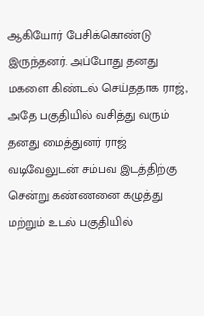ஆகியோர் பேசிக்கொண்டு இருந்தனர். அப்போது தனது மகளை கிண்டல் செய்ததாக ராஜ், அதே பகுதியில் வசித்து வரும் தனது மைத்துனர் ராஜ் வடிவேலுடன் சம்பவ இடத்திற்கு சென்று கண்ணனை கழுத்து மற்றும் உடல் பகுதியில்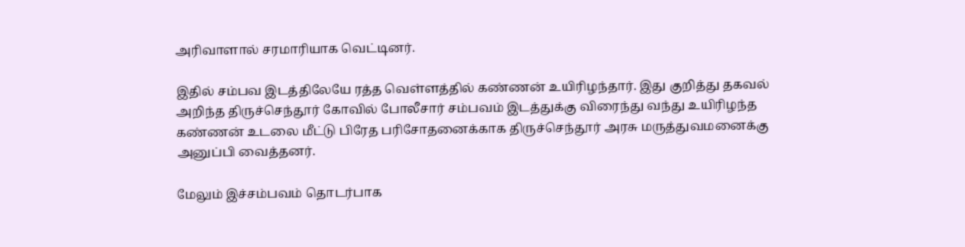அரிவாளால் சரமாரியாக வெட்டினர்.

இதில் சம்பவ இடத்திலேயே ரத்த வெள்ளத்தில் கண்ணன் உயிரிழந்தார். இது குறித்து தகவல் அறிந்த திருச்செந்தூர் கோவில் போலீசார் சம்பவம் இடத்துக்கு விரைந்து வந்து உயிரிழந்த கண்ணன் உடலை மீட்டு பிரேத பரிசோதனைக்காக திருச்செந்தூர் அரசு மருத்துவமனைக்கு அனுப்பி வைத்தனர்.

மேலும் இச்சம்பவம் தொடர்பாக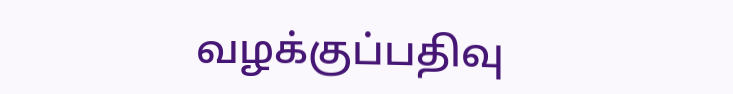வழக்குப்பதிவு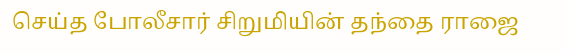செய்த போலீசார் சிறுமியின் தந்தை ராஜை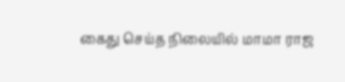கைது செய்த நிலையில் மாமா ராஜ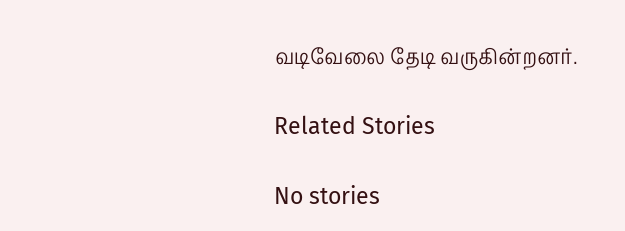வடிவேலை தேடி வருகின்றனர்.

Related Stories

No stories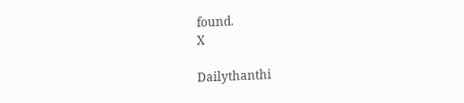found.
X

Dailythanthi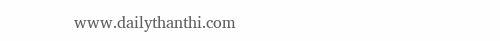www.dailythanthi.com